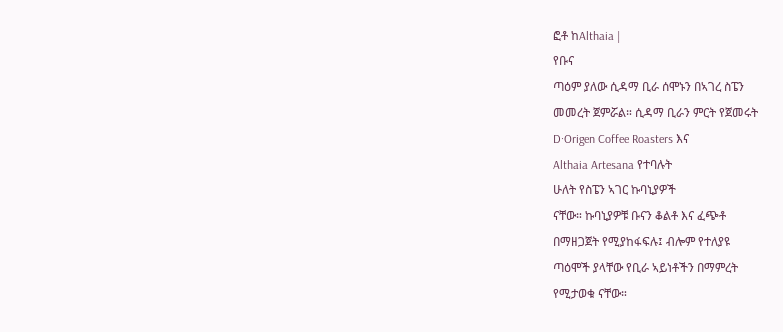ፎቶ ከAlthaia |
የቡና
ጣዕም ያለው ሲዳማ ቢራ ሰሞኑን በኣገረ ስፔን
መመረት ጀምሯል። ሲዳማ ቢራን ምርት የጀመሩት
D·Origen Coffee Roasters እና
Althaia Artesana የተባሉት
ሁለት የስፔን ኣገር ኩባኒያዎች
ናቸው። ኩባኒያዎቹ ቡናን ቆልቶ እና ፈጭቶ
በማዘጋጀት የሚያከፋፍሉ፤ ብሎም የተለያዩ
ጣዕሞች ያላቸው የቢራ ኣይነቶችን በማምረት
የሚታወቁ ናቸው።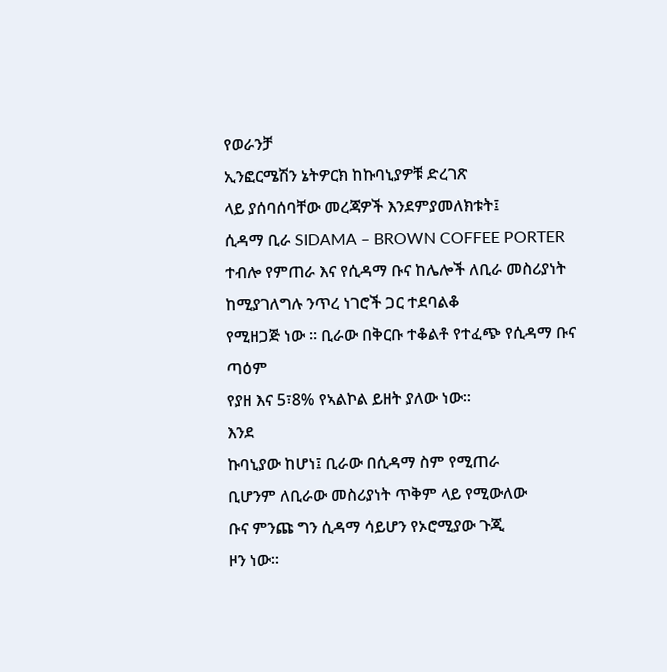የወራንቻ
ኢንፎርሜሽን ኔትዎርክ ከኩባኒያዎቹ ድረገጽ
ላይ ያሰባሰባቸው መረጃዎች እንደምያመለክቱት፤
ሲዳማ ቢራ SIDAMA – BROWN COFFEE PORTER ተብሎ የምጠራ እና የሲዳማ ቡና ከሌሎች ለቢራ መስሪያነት
ከሚያገለግሉ ንጥረ ነገሮች ጋር ተደባልቆ
የሚዘጋጅ ነው ። ቢራው በቅርቡ ተቆልቶ የተፈጭ የሲዳማ ቡና ጣዕም
የያዘ እና 5፣8% የኣልኮል ይዘት ያለው ነው።
እንደ
ኩባኒያው ከሆነ፤ ቢራው በሲዳማ ስም የሚጠራ
ቢሆንም ለቢራው መስሪያነት ጥቅም ላይ የሚውለው
ቡና ምንጩ ግን ሲዳማ ሳይሆን የኦሮሚያው ጉጂ
ዞን ነው።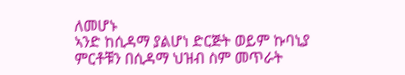ለመሆኑ
ኣንድ ከሲዳማ ያልሆነ ድርጅት ወይም ኩባኒያ
ምርቶቹን በሲዳማ ህዝብ ስም መጥራት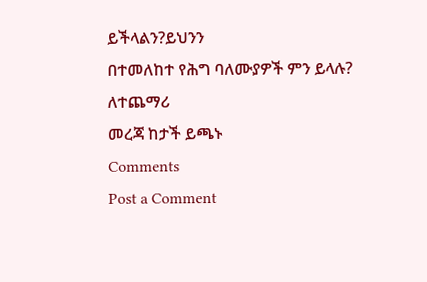ይችላልን?ይህንን
በተመለከተ የሕግ ባለሙያዎች ምን ይላሉ?
ለተጨማሪ
መረጃ ከታች ይጫኑ
Comments
Post a Comment